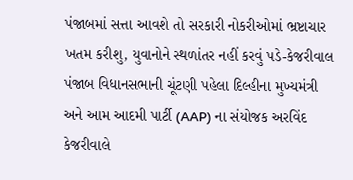પંજાબમાં સત્તા આવશે તો સરકારી નોકરીઓમાં ભ્રષ્ટાચાર ખતમ કરીશુ, યુવાનોને સ્થળાંતર નહીં કરવું પડે-કેજરીવાલ
પંજાબ વિધાનસભાની ચૂંટણી પહેલા દિલ્હીના મુખ્યમંત્રી અને આમ આદમી પાર્ટી (AAP) ના સંયોજક અરવિંદ કેજરીવાલે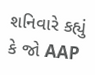શનિવારે કહ્યું કે જો AAP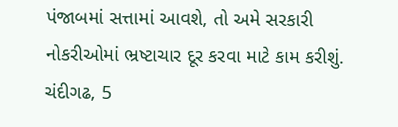પંજાબમાં સત્તામાં આવશે, તો અમે સરકારી નોકરીઓમાં ભ્રષ્ટાચાર દૂર કરવા માટે કામ કરીશું.
ચંદીગઢ, 5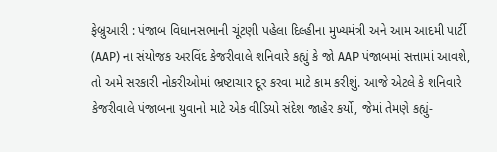ફેબ્રુઆરી : પંજાબ વિધાનસભાની ચૂંટણી પહેલા દિલ્હીના મુખ્યમંત્રી અને આમ આદમી પાર્ટી (AAP) ના સંયોજક અરવિંદ કેજરીવાલે શનિવારે કહ્યું કે જો AAP પંજાબમાં સત્તામાં આવશે, તો અમે સરકારી નોકરીઓમાં ભ્રષ્ટાચાર દૂર કરવા માટે કામ કરીશું. આજે એટલે કે શનિવારે કેજરીવાલે પંજાબના યુવાનો માટે એક વીડિયો સંદેશ જાહેર કર્યો, જેમાં તેમણે કહ્યું-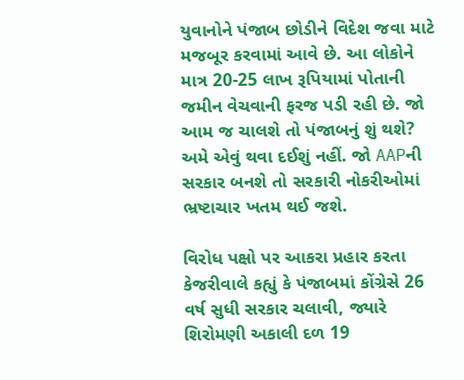યુવાનોને પંજાબ છોડીને વિદેશ જવા માટે મજબૂર કરવામાં આવે છે. આ લોકોને માત્ર 20-25 લાખ રૂપિયામાં પોતાની જમીન વેચવાની ફરજ પડી રહી છે. જો આમ જ ચાલશે તો પંજાબનું શું થશે? અમે એવું થવા દઈશું નહીં. જો AAPની સરકાર બનશે તો સરકારી નોકરીઓમાં ભ્રષ્ટાચાર ખતમ થઈ જશે.

વિરોધ પક્ષો પર આકરા પ્રહાર કરતા કેજરીવાલે કહ્યું કે પંજાબમાં કોંગ્રેસે 26 વર્ષ સુધી સરકાર ચલાવી, જ્યારે શિરોમણી અકાલી દળ 19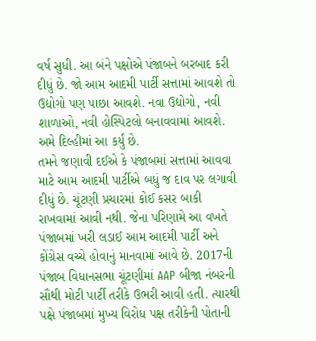વર્ષ સુધી. આ બંને પક્ષોએ પંજાબને બરબાદ કરી દીધું છે. જો આમ આદમી પાર્ટી સત્તામાં આવશે તો ઉદ્યોગો પણ પાછા આવશે. નવા ઉદ્યોગો, નવી શાળાઓ, નવી હોસ્પિટલો બનાવવામાં આવશે. અમે દિલ્હીમાં આ કર્યું છે.
તમને જણાવી દઈએ કે પંજાબમાં સત્તામાં આવવા માટે આમ આદમી પાર્ટીએ બધું જ દાવ પર લગાવી દીધું છે. ચૂંટણી પ્રચારમાં કોઈ કસર બાકી રાખવામાં આવી નથી. જેના પરિણામે આ વખતે પંજાબમાં ખરી લડાઈ આમ આદમી પાર્ટી અને કોંગ્રેસ વચ્ચે હોવાનું માનવામાં આવે છે. 2017ની પંજાબ વિધાનસભા ચૂંટણીમાં AAP બીજા નંબરની સૌથી મોટી પાર્ટી તરીકે ઉભરી આવી હતી. ત્યારથી પક્ષે પંજાબમાં મુખ્ય વિરોધ પક્ષ તરીકેની પોતાની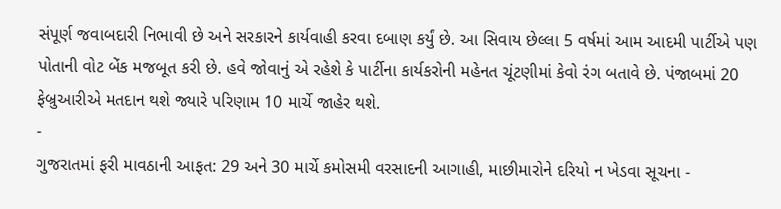સંપૂર્ણ જવાબદારી નિભાવી છે અને સરકારને કાર્યવાહી કરવા દબાણ કર્યું છે. આ સિવાય છેલ્લા 5 વર્ષમાં આમ આદમી પાર્ટીએ પણ પોતાની વોટ બેંક મજબૂત કરી છે. હવે જોવાનું એ રહેશે કે પાર્ટીના કાર્યકરોની મહેનત ચૂંટણીમાં કેવો રંગ બતાવે છે. પંજાબમાં 20 ફેબ્રુઆરીએ મતદાન થશે જ્યારે પરિણામ 10 માર્ચે જાહેર થશે.
-
ગુજરાતમાં ફરી માવઠાની આફત: 29 અને 30 માર્ચે કમોસમી વરસાદની આગાહી, માછીમારોને દરિયો ન ખેડવા સૂચના -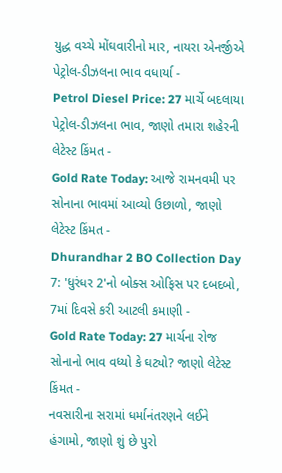યુદ્ધ વચ્ચે મોંઘવારીનો માર, નાયરા એનર્જીએ પેટ્રોલ-ડીઝલના ભાવ વધાર્યા -
Petrol Diesel Price: 27 માર્ચે બદલાયા પેટ્રોલ-ડીઝલના ભાવ, જાણો તમારા શહેરની લેટેસ્ટ કિંમત -
Gold Rate Today: આજે રામનવમી પર સોનાના ભાવમાં આવ્યો ઉછાળો, જાણો લેટેસ્ટ કિંમત -
Dhurandhar 2 BO Collection Day 7: 'ધુરંધર 2'નો બોક્સ ઓફિસ પર દબદબો, 7માં દિવસે કરી આટલી કમાણી -
Gold Rate Today: 27 માર્ચના રોજ સોનાનો ભાવ વધ્યો કે ઘટ્યો? જાણો લેટેસ્ટ કિંમત -
નવસારીના સરામાં ધર્માનંતરણને લઈને હંગામો, જાણો શું છે પુરો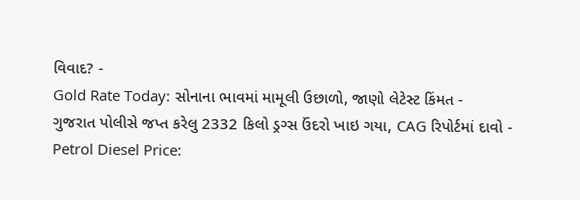વિવાદ? -
Gold Rate Today: સોનાના ભાવમાં મામૂલી ઉછાળો, જાણો લેટેસ્ટ કિંમત -
ગુજરાત પોલીસે જપ્ત કરેલુ 2332 કિલો ડ્રગ્સ ઉંદરો ખાઇ ગયા, CAG રિપોર્ટમાં દાવો -
Petrol Diesel Price: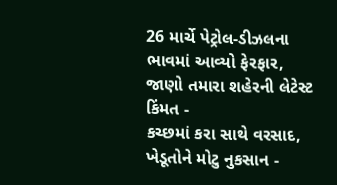26 માર્ચે પેટ્રોલ-ડીઝલના ભાવમાં આવ્યો ફેરફાર, જાણો તમારા શહેરની લેટેસ્ટ કિંમત -
કચ્છમાં કરા સાથે વરસાદ, ખેડૂતોને મોટુ નુકસાન -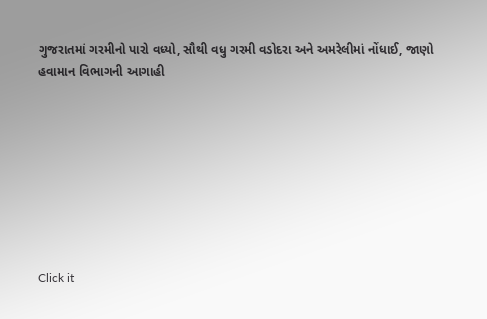ગુજરાતમાં ગરમીનો પારો વધ્યો, સૌથી વધુ ગરમી વડોદરા અને અમરેલીમાં નોંધાઈ, જાણો હવામાન વિભાગની આગાહી








Click it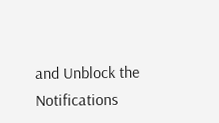and Unblock the Notifications